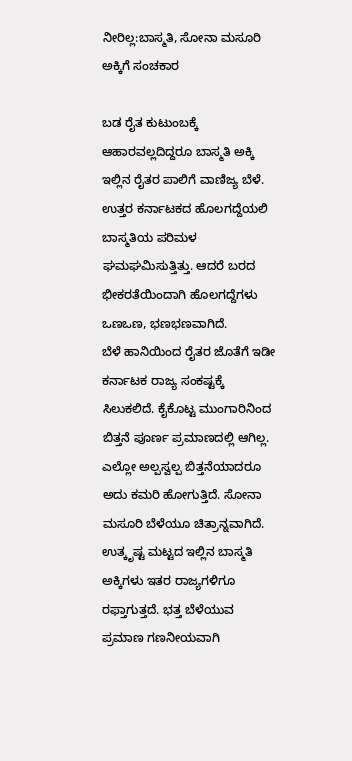ನೀರಿಲ್ಲ:ಬಾಸ್ಮತಿ, ಸೋನಾ ಮಸೂರಿ ಅಕ್ಕಿಗೆ ಸಂಚಕಾರ

ಬಡ ರೈತ ಕುಟುಂಬಕ್ಕೆ ಆಹಾರವಲ್ಲದಿದ್ದರೂ ಬಾಸ್ಮತಿ ಅಕ್ಕಿ ಇಲ್ಲಿನ ರೈತರ ಪಾಲಿಗೆ ವಾಣಿಜ್ಯ ಬೆಳೆ.
ಉತ್ತರ ಕರ್ನಾಟಕದ ಹೊಲಗದ್ದೆಯಲಿ ಬಾಸ್ಮತಿಯ ಪರಿಮಳ ಘಮಘಮಿಸುತ್ತಿತ್ತು. ಆದರೆ ಬರದ ಭೀಕರತೆಯಿಂದಾಗಿ ಹೊಲಗದ್ದೆಗಳು ಒಣಒಣ, ಭಣಭಣವಾಗಿದೆ.
ಬೆಳೆ ಹಾನಿಯಿಂದ ರೈತರ ಜೊತೆಗೆ ಇಡೀ ಕರ್ನಾಟಕ ರಾಜ್ಯ ಸಂಕಷ್ಟಕ್ಕೆ ಸಿಲುಕಲಿದೆ. ಕೈಕೊಟ್ಟ ಮುಂಗಾರಿನಿಂದ ಬಿತ್ತನೆ ಪೂರ್ಣ ಪ್ರಮಾಣದಲ್ಲಿ ಆಗಿಲ್ಲ. ಎಲ್ಲೋ ಅಲ್ಪಸ್ವಲ್ಪ ಬಿತ್ತನೆಯಾದರೂ ಅದು ಕಮರಿ ಹೋಗುತ್ತಿದೆ. ಸೋನಾ ಮಸೂರಿ ಬೆಳೆಯೂ ಚಿತ್ರಾನ್ನವಾಗಿದೆ.
ಉತ್ಕೃಷ್ಟ ಮಟ್ಟದ ಇಲ್ಲಿನ ಬಾಸ್ಮತಿ ಅಕ್ಕಿಗಳು ಇತರ ರಾಜ್ಯಗಳಿಗೂ ರಫ್ತಾಗುತ್ತದೆ. ಭತ್ತ ಬೆಳೆಯುವ ಪ್ರಮಾಣ ಗಣನೀಯವಾಗಿ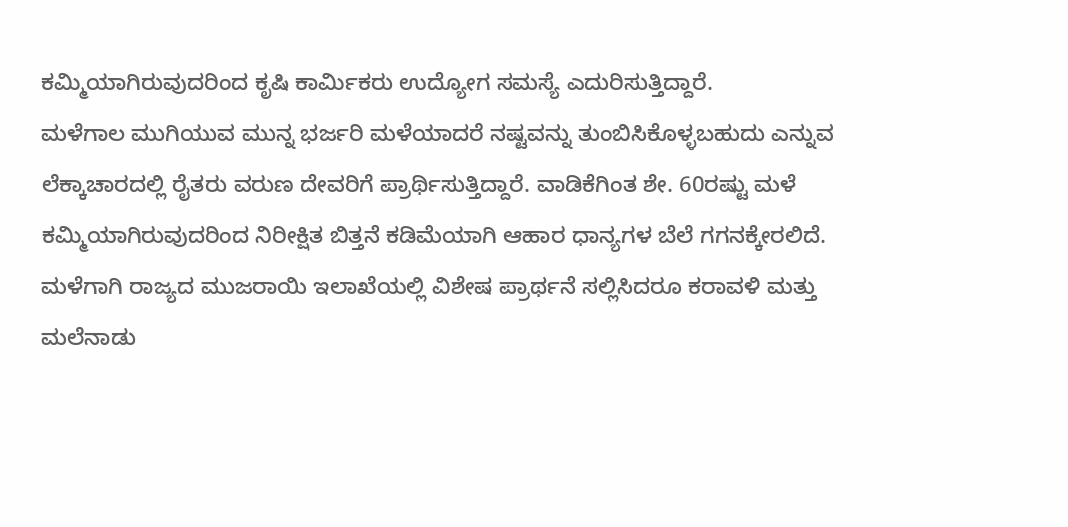ಕಮ್ಮಿಯಾಗಿರುವುದರಿಂದ ಕೃಷಿ ಕಾರ್ಮಿಕರು ಉದ್ಯೋಗ ಸಮಸ್ಯೆ ಎದುರಿಸುತ್ತಿದ್ದಾರೆ.
ಮಳೆಗಾಲ ಮುಗಿಯುವ ಮುನ್ನ ಭರ್ಜರಿ ಮಳೆಯಾದರೆ ನಷ್ಟವನ್ನು ತುಂಬಿಸಿಕೊಳ್ಳಬಹುದು ಎನ್ನುವ ಲೆಕ್ಕಾಚಾರದಲ್ಲಿ ರೈತರು ವರುಣ ದೇವರಿಗೆ ಪ್ರಾರ್ಥಿಸುತ್ತಿದ್ದಾರೆ. ವಾಡಿಕೆಗಿಂತ ಶೇ. 60ರಷ್ಟು ಮಳೆ ಕಮ್ಮಿಯಾಗಿರುವುದರಿಂದ ನಿರೀಕ್ಷಿತ ಬಿತ್ತನೆ ಕಡಿಮೆಯಾಗಿ ಆಹಾರ ಧಾನ್ಯಗಳ ಬೆಲೆ ಗಗನಕ್ಕೇರಲಿದೆ.
ಮಳೆಗಾಗಿ ರಾಜ್ಯದ ಮುಜರಾಯಿ ಇಲಾಖೆಯಲ್ಲಿ ವಿಶೇಷ ಪ್ರಾರ್ಥನೆ ಸಲ್ಲಿಸಿದರೂ ಕರಾವಳಿ ಮತ್ತು ಮಲೆನಾಡು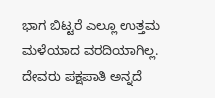ಭಾಗ ಬಿಟ್ಟರೆ ಎಲ್ಲೂ ಉತ್ತಮ ಮಳೆಯಾದ ವರದಿಯಾಗಿಲ್ಲ. ದೇವರು ಪಕ್ಷಪಾತಿ ಅನ್ನದೆ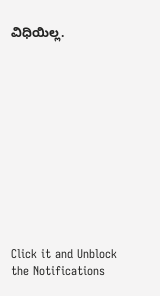ವಿಧಿಯಿಲ್ಲ.












Click it and Unblock the Notifications